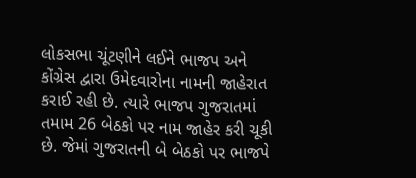લોકસભા ચૂંટણીને લઈને ભાજપ અને કોંગ્રેસ દ્વારા ઉમેદવારોના નામની જાહેરાત કરાઈ રહી છે. ત્યારે ભાજપ ગુજરાતમાં તમામ 26 બેઠકો પર નામ જાહેર કરી ચૂકી છે. જેમાં ગુજરાતની બે બેઠકો પર ભાજપે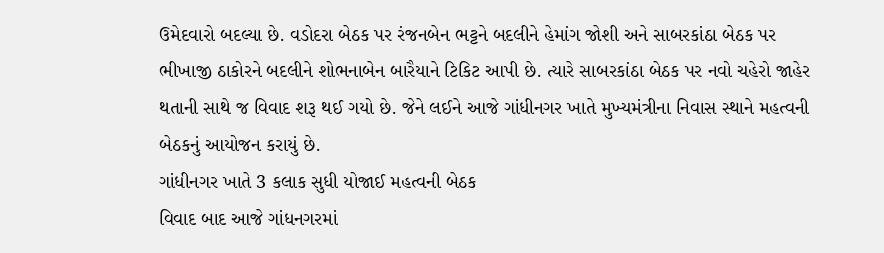ઉમેદવારો બદલ્યા છે. વડોદરા બેઠક પર રંજનબેન ભટ્ટને બદલીને હેમાંગ જોશી અને સાબરકાંઠા બેઠક પર ભીખાજી ઠાકોરને બદલીને શોભનાબેન બારૈયાને ટિકિટ આપી છે. ત્યારે સાબરકાંઠા બેઠક પર નવો ચહેરો જાહેર થતાની સાથે જ વિવાદ શરૂ થઈ ગયો છે. જેને લઈને આજે ગાંધીનગર ખાતે મુખ્યમંત્રીના નિવાસ સ્થાને મહત્વની બેઠકનું આયોજન કરાયું છે.
ગાંધીનગર ખાતે 3 કલાક સુધી યોજાઈ મહત્વની બેઠક
વિવાદ બાદ આજે ગાંધનગરમાં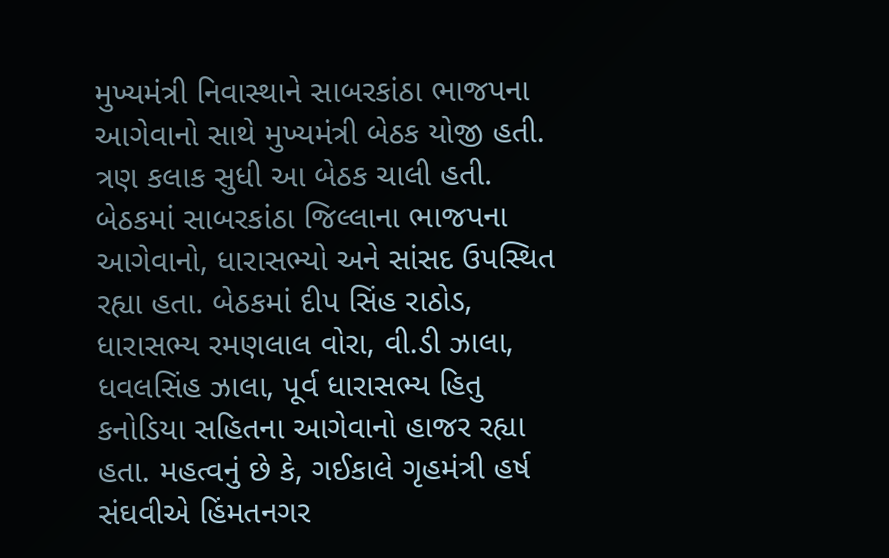મુખ્યમંત્રી નિવાસ્થાને સાબરકાંઠા ભાજપના આગેવાનો સાથે મુખ્યમંત્રી બેઠક યોજી હતી. ત્રણ કલાક સુધી આ બેઠક ચાલી હતી. બેઠકમાં સાબરકાંઠા જિલ્લાના ભાજપના આગેવાનો, ધારાસભ્યો અને સાંસદ ઉપસ્થિત રહ્યા હતા. બેઠકમાં દીપ સિંહ રાઠોડ, ધારાસભ્ય રમણલાલ વોરા, વી.ડી ઝાલા, ધવલસિંહ ઝાલા, પૂર્વ ધારાસભ્ય હિતુ કનોડિયા સહિતના આગેવાનો હાજર રહ્યા હતા. મહત્વનું છે કે, ગઈકાલે ગૃહમંત્રી હર્ષ સંઘવીએ હિંમતનગર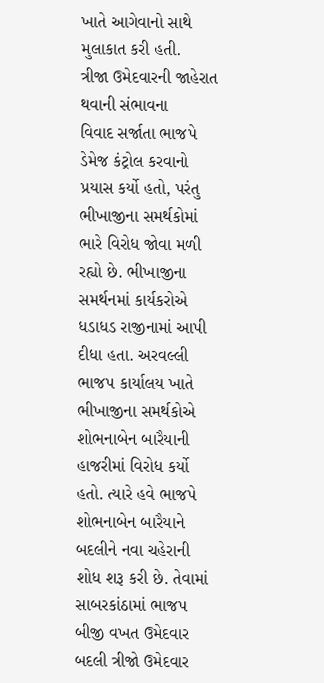ખાતે આગેવાનો સાથે મુલાકાત કરી હતી.
ત્રીજા ઉમેદવારની જાહેરાત થવાની સંભાવના
વિવાદ સર્જાતા ભાજપે ડેમેજ કંટ્રોલ કરવાનો પ્રયાસ કર્યો હતો, પરંતુ ભીખાજીના સમર્થકોમાં ભારે વિરોધ જોવા મળી રહ્યો છે. ભીખાજીના સમર્થનમાં કાર્યકરોએ ધડાધડ રાજીનામાં આપી દીધા હતા. અરવલ્લી ભાજપ કાર્યાલય ખાતે ભીખાજીના સમર્થકોએ શોભનાબેન બારૈયાની હાજરીમાં વિરોધ કર્યો હતો. ત્યારે હવે ભાજપે શોભનાબેન બારૈયાને બદલીને નવા ચહેરાની શોધ શરૂ કરી છે. તેવામાં સાબરકાંઠામાં ભાજપ બીજી વખત ઉમેદવાર બદલી ત્રીજો ઉમેદવાર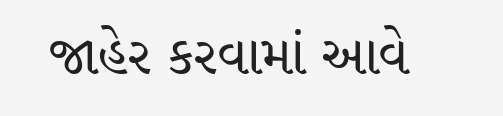જાહેર કરવામાં આવે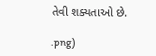તેવી શક્યતાઓ છે.

.png)